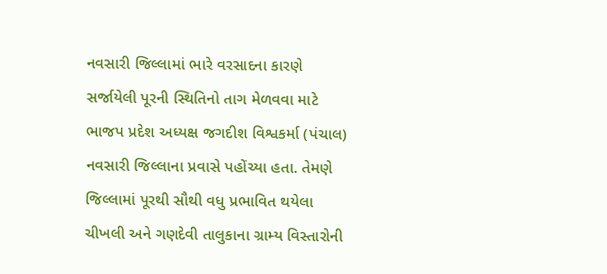નવસારી જિલ્લામાં ભારે વરસાદના કારણે સર્જાયેલી પૂરની સ્થિતિનો તાગ મેળવવા માટે ભાજપ પ્રદેશ અધ્યક્ષ જગદીશ વિશ્વકર્મા (પંચાલ) નવસારી જિલ્લાના પ્રવાસે પહોંચ્યા હતા. તેમણે જિલ્લામાં પૂરથી સૌથી વધુ પ્રભાવિત થયેલા ચીખલી અને ગણદેવી તાલુકાના ગ્રામ્ય વિસ્તારોની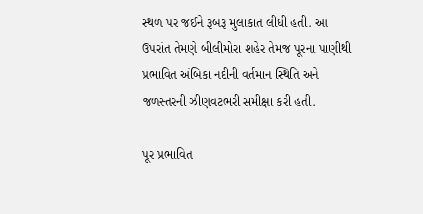સ્થળ પર જઈને રૂબરૂ મુલાકાત લીધી હતી. આ ઉપરાંત તેમણે બીલીમોરા શહેર તેમજ પૂરના પાણીથી પ્રભાવિત અંબિકા નદીની વર્તમાન સ્થિતિ અને જળસ્તરની ઝીણવટભરી સમીક્ષા કરી હતી.

પૂર પ્રભાવિત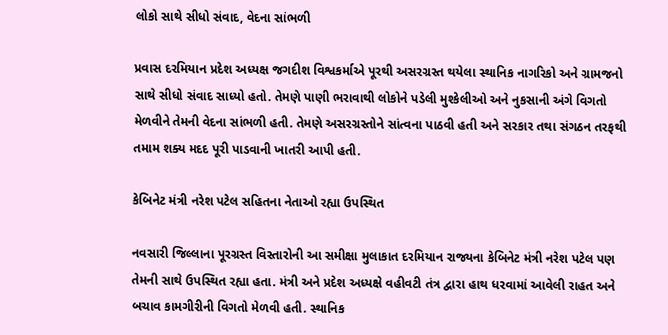લોકો સાથે સીધો સંવાદ, વેદના સાંભળી

પ્રવાસ દરમિયાન પ્રદેશ અધ્યક્ષ જગદીશ વિશ્વકર્માએ પૂરથી અસરગ્રસ્ત થયેલા સ્થાનિક નાગરિકો અને ગ્રામજનો સાથે સીધો સંવાદ સાધ્યો હતો. તેમણે પાણી ભરાવાથી લોકોને પડેલી મુશ્કેલીઓ અને નુકસાની અંગે વિગતો મેળવીને તેમની વેદના સાંભળી હતી. તેમણે અસરગ્રસ્તોને સાંત્વના પાઠવી હતી અને સરકાર તથા સંગઠન તરફથી તમામ શક્ય મદદ પૂરી પાડવાની ખાતરી આપી હતી.

કેબિનેટ મંત્રી નરેશ પટેલ સહિતના નેતાઓ રહ્યા ઉપસ્થિત

નવસારી જિલ્લાના પૂરગ્રસ્ત વિસ્તારોની આ સમીક્ષા મુલાકાત દરમિયાન રાજ્યના કેબિનેટ મંત્રી નરેશ પટેલ પણ તેમની સાથે ઉપસ્થિત રહ્યા હતા. મંત્રી અને પ્રદેશ અધ્યક્ષે વહીવટી તંત્ર દ્વારા હાથ ધરવામાં આવેલી રાહત અને બચાવ કામગીરીની વિગતો મેળવી હતી. સ્થાનિક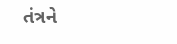તંત્રને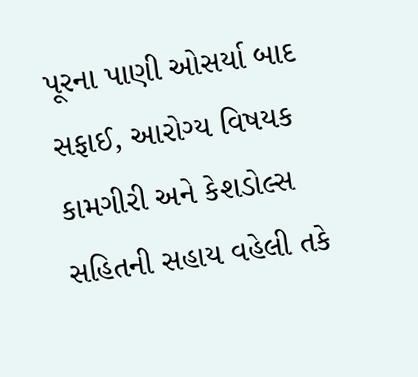પૂરના પાણી ઓસર્યા બાદ સફાઈ, આરોગ્ય વિષયક કામગીરી અને કેશડોલ્સ સહિતની સહાય વહેલી તકે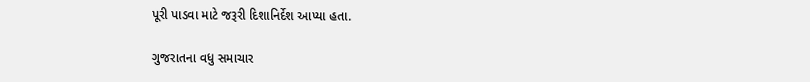પૂરી પાડવા માટે જરૂરી દિશાનિર્દેશ આપ્યા હતા.

ગુજરાતના વધુ સમાચાર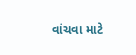વાંચવા માટે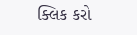ક્લિક કરો